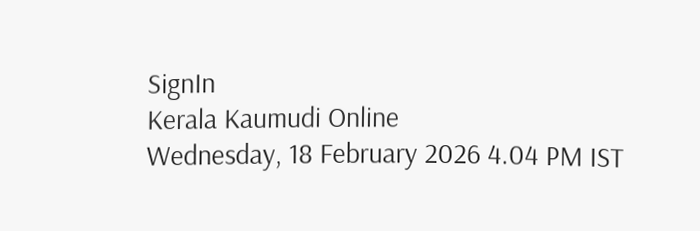SignIn
Kerala Kaumudi Online
Wednesday, 18 February 2026 4.04 PM IST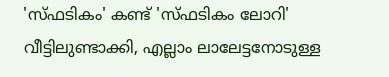'സ്ഫടികം' കണ്ട് 'സ്ഫടികം ലോറി' വീട്ടിലുണ്ടാക്കി, എല്ലാം ലാലേട്ടനോടുള്ള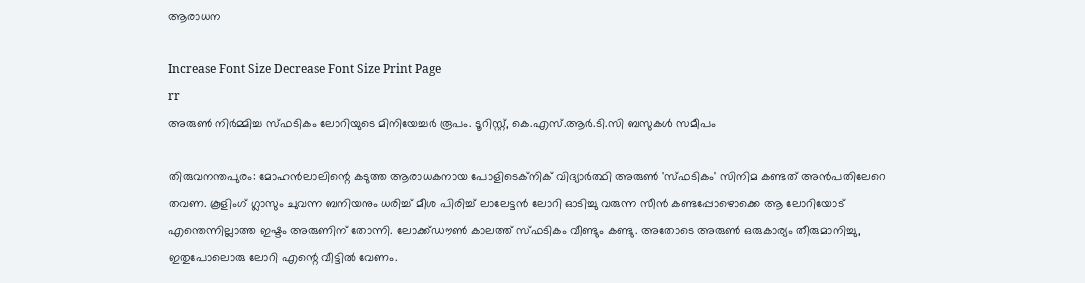ആരാധന

Increase Font Size Decrease Font Size Print Page
rr
അരുൺ നിർമ്മിച്ച സ്‌ഫടികം ലോറിയുടെ മിനിയേച്ചർ രൂപം. ടൂറിസ്റ്റ്, കെ.എസ്.ആ‌ർ.ടി.സി ബസുകൾ സമീപം

തിരുവനന്തപുരം: മോഹൻലാലിന്റെ കടുത്ത ആരാധകനായ പോളിടെക്‌‌നിക് വിദ്യാർത്ഥി അരുൺ 'സ്‌ഫടികം' സിനിമ കണ്ടത് അൻപതിലേറെ തവണ. കൂളിംഗ് ഗ്ലാസും ചുവന്ന ബനിയനും ധരിച്ച് മീശ പിരിച്ച് ലാലേട്ടൻ ലോറി ഓടിച്ചു വരുന്ന സീൻ കണ്ടപ്പോഴൊക്കെ ആ ലോറിയോട് എന്തെന്നില്ലാത്ത ഇഷ്ടം അരുണിന് തോന്നി. ലോക്ക്ഡൗൺ കാലത്ത് സ്‌ഫടികം വീണ്ടും കണ്ടു. അതോടെ അരുൺ ഒരുകാര്യം തീരുമാനിച്ചു, ഇതുപോലൊരു ലോറി എന്റെ വീട്ടിൽ വേണം.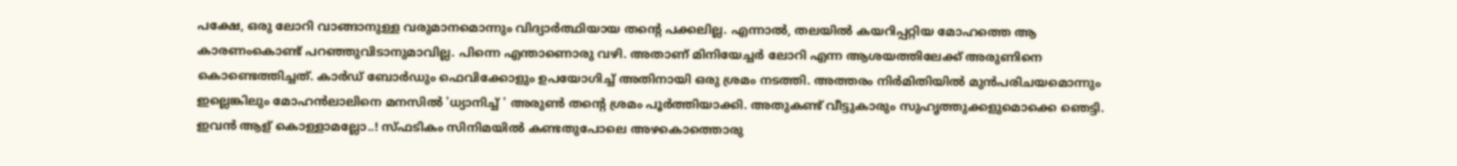പക്ഷേ, ഒരു ലോറി വാങ്ങാനുള്ള വരുമാനമൊന്നും വിദ്യാർത്ഥിയായ തന്റെ പക്കലില്ല. എന്നാൽ, തലയിൽ കയറിപ്പറ്റിയ മോഹത്തെ ആ കാരണംകൊണ്ട് പറഞ്ഞുവിടാനുമാവില്ല. പിന്നെ എന്താണൊരു വഴി. അതാണ് മിനിയേച്ചർ ലോറി എന്ന ആശയത്തിലേക്ക് അരുണിനെ കൊണ്ടെത്തിച്ചത്. കാർഡ് ബോർഡും ഫെവിക്കോളും ഉപയോഗിച്ച് അതിനായി ഒരു ശ്രമം നടത്തി. അത്തരം നിർമിതിയിൽ മുൻപരിചയമൊന്നും ഇല്ലെങ്കിലും മോഹൻലാലിനെ മനസിൽ 'ധ്യാനിച്ച് ' അരുൺ തന്റെ ശ്രമം പൂർത്തിയാക്കി. അതുകണ്ട് വീട്ടുകാരും സുഹൃത്തുക്കളുമൊക്കെ ഞെട്ടി. ഇവൻ ആള് കൊള്ളാമല്ലോ..! സ്‌ഫടികം സിനിമയിൽ കണ്ടതുപോലെ അഴകൊത്തൊരു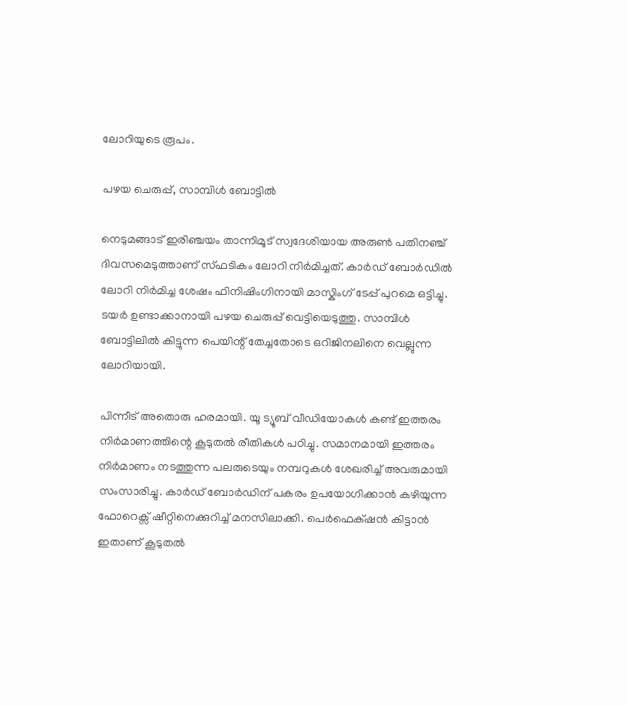ലോറിയുടെ രൂപം.

പഴയ ചെരുപ്പ്, സാമ്പിൾ ബോട്ടിൽ

നെടുമങ്ങാട് ഇരിഞ്ചയം താന്നിമൂട് സ്വദേശിയായ അരുൺ പതിനഞ്ച് ദിവസമെടുത്താണ് സ്‌ഫടികം ലോറി നിർമിച്ചത്. കാർഡ് ബോർഡിൽ ലോറി നിർമിച്ച ശേഷം ഫിനിഷിംഗിനായി മാസ്കിംഗ് ടേപ്പ് പുറമെ ഒട്ടിച്ചു. ടയർ ഉണ്ടാക്കാനായി പഴയ ചെരുപ്പ് വെട്ടിയെടുത്തു. സാമ്പിൾ ബോട്ടിലിൽ കിട്ടുന്ന പെയിന്റ് തേച്ചതോടെ ഒറിജിനലിനെ വെല്ലുന്ന ലോറിയായി.

പിന്നീട് അതൊരു ഹരമായി. യൂ ട്യൂബ് വീഡിയോകൾ കണ്ട് ഇത്തരം നിർമാണത്തിന്റെ കൂടുതൽ രീതികൾ പഠിച്ചു. സമാനമായി ഇത്തരം നിർമാണം നടത്തുന്ന പലരുടെയും നമ്പറുകൾ ശേഖരിച്ച് അവരുമായി സംസാരിച്ചു. കാർഡ്‌ ബോർഡിന് പകരം ഉപയോഗിക്കാൻ കഴിയുന്ന ഫോറെക്സ് ഷീറ്റിനെക്കുറിച്ച് മനസിലാക്കി. പെർഫെക്‌ഷൻ കിട്ടാൻ ഇതാണ് കൂടുതൽ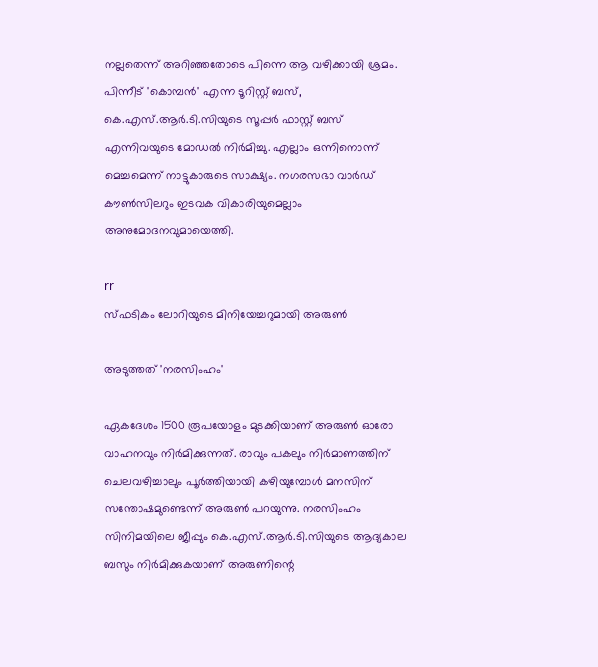നല്ലതെന്ന് അറിഞ്ഞതോടെ പിന്നെ ആ വഴിക്കായി ശ്രമം. പിന്നീട് 'കൊമ്പൻ' എന്ന ടൂറിസ്റ്റ് ബസ്, കെ.എസ്.ആർ.ടി.സിയുടെ സൂപ്പർ ഫാസ്റ്റ് ബസ് എന്നിവയുടെ മോഡ‌ൽ നിർമിച്ചു. എല്ലാം ഒന്നിനൊന്ന് മെച്ചമെന്ന് നാട്ടുകാരുടെ സാക്ഷ്യം. നഗരസഭാ വാർഡ് കൗൺസിലറും ഇടവക വികാരിയുമെല്ലാം അനുമോദനവുമായെത്തി.

rr
സ്‌ഫടികം ലോറിയുടെ മിനിയേച്ചറുമായി അരുൺ

അടുത്തത് 'നരസിംഹം'

ഏകദേശം 1500 രൂപയോളം മുടക്കിയാണ് അരുൺ ഓരോ വാഹനവും നിർമിക്കുന്നത്. രാവും പകലും നിർമാണത്തിന് ചെലവഴിച്ചാലും പൂർത്തിയായി കഴിയുമ്പോൾ മനസിന് സന്തോഷമുണ്ടെന്ന് അരുൺ പറയുന്നു. നരസിംഹം സിനിമയിലെ ജീപ്പും കെ.എസ്.ആർ.ടി.സിയുടെ ആദ്യകാല ബസും നിർമിക്കുകയാണ് അരുണിന്റെ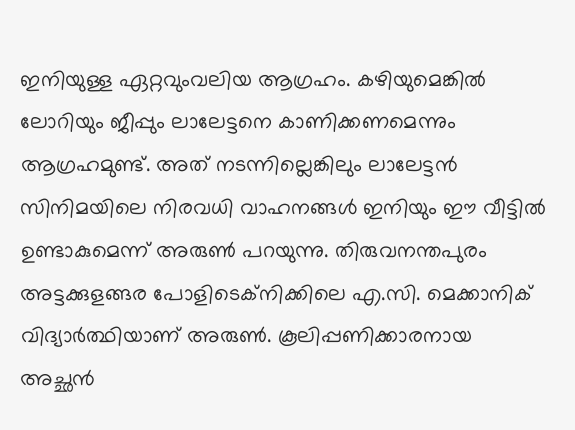ഇനിയുള്ള ഏറ്റവുംവലിയ ആഗ്രഹം. കഴിയുമെങ്കിൽ ലോറിയും ജീപ്പും ലാലേട്ടനെ കാണിക്കണമെന്നും ആഗ്രഹമുണ്ട്. അത് നടന്നില്ലെങ്കിലും ലാലേട്ടൻ സിനിമയിലെ നിരവധി വാഹനങ്ങൾ ഇനിയും ഈ വീട്ടിൽ ഉണ്ടാകുമെന്ന് അരുൺ പറയുന്നു. തിരുവനന്തപുരം അട്ടക്കുളങ്ങര പോളിടെക്നിക്കിലെ എ.സി. മെക്കാനിക് വിദ്യാർത്ഥിയാണ് അരുൺ. കൂലിപ്പണിക്കാരനായ അച്ഛൻ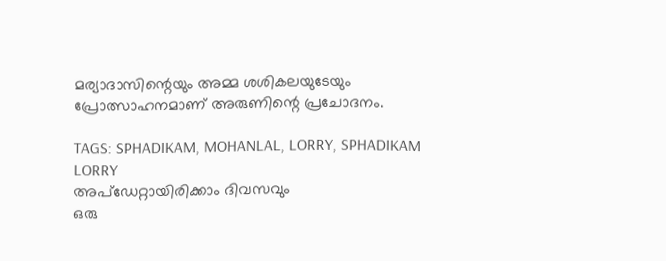മര്യാദാസിന്റെയും അമ്മ ശശികലയുടേയും പ്രോത്സാഹനമാണ് അരുണിന്റെ പ്രചോദനം.

TAGS: SPHADIKAM, MOHANLAL, LORRY, SPHADIKAM LORRY
അപ്ഡേറ്റായിരിക്കാം ദിവസവും
ഒരു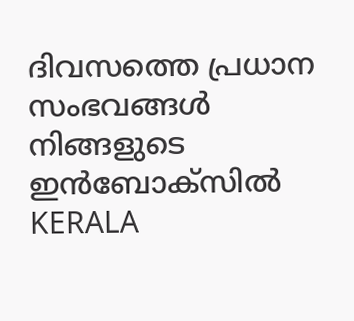ദിവസത്തെ പ്രധാന സംഭവങ്ങൾ നിങ്ങളുടെ ഇൻബോക്സിൽ
KERALA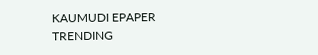KAUMUDI EPAPER
TRENDING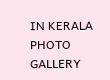IN KERALA
PHOTO GALLERY